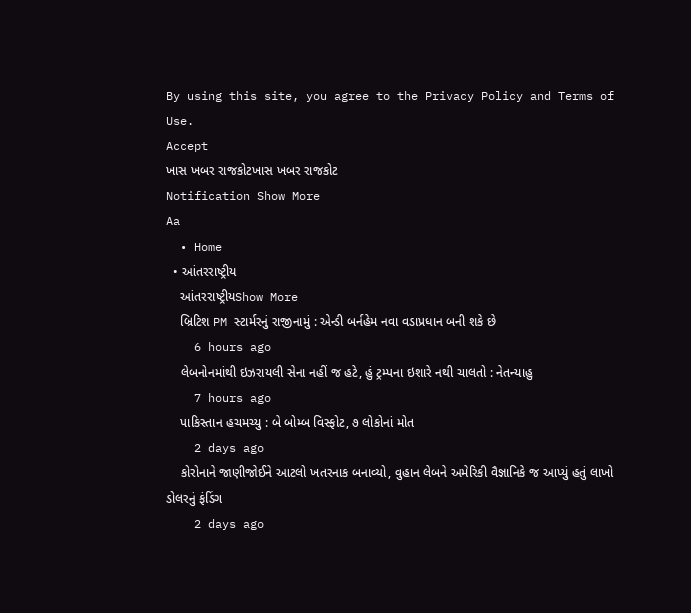By using this site, you agree to the Privacy Policy and Terms of Use.
Accept
ખાસ ખબર રાજકોટખાસ ખબર રાજકોટ
Notification Show More
Aa
  • Home
  • આંતરરાષ્ટ્રીય
    આંતરરાષ્ટ્રીયShow More
    બ્રિટિશ PM સ્ટાર્મરનું રાજીનામું : એન્ડી બર્નહેમ નવા વડાપ્રધાન બની શકે છે
    6 hours ago
    લેબનોનમાંથી ઇઝરાયલી સેના નહીં જ હટે, હું ટ્રમ્પના ઇશારે નથી ચાલતો : નેતન્યાહુ
    7 hours ago
    પાકિસ્તાન હચમચ્યુ : બે બોમ્બ વિસ્ફોટ, ૭ લોકોનાં મોત
    2 days ago
    કોરોનાને જાણીજોઈને આટલો ખતરનાક બનાવ્યો, વુહાન લેબને અમેરિકી વૈજ્ઞાનિકે જ આપ્યું હતું લાખો ડોલરનું ફંડિંગ
    2 days ago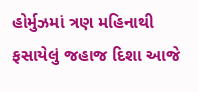હોર્મુઝમાં ત્રણ મહિનાથી ફસાયેલું જહાજ દિશા આજે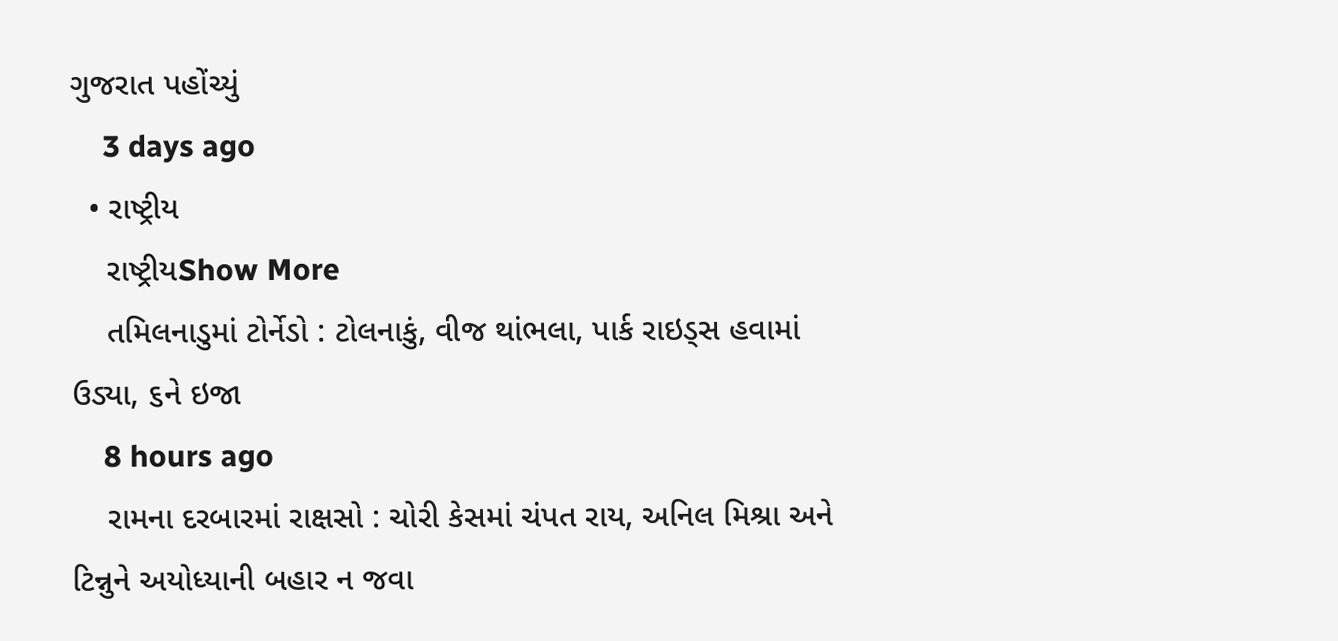ગુજરાત પહોંચ્યું
    3 days ago
  • રાષ્ટ્રીય
    રાષ્ટ્રીયShow More
    તમિલનાડુમાં ટોર્નેડો : ટોલનાકું, વીજ થાંભલા, પાર્ક રાઇડ્સ હવામાં ઉડ્યા, ૬ને ઇજા
    8 hours ago
    રામના દરબારમાં રાક્ષસો : ચોરી કેસમાં ચંપત રાય, અનિલ મિશ્રા અને ટિન્નુને અયોધ્યાની બહાર ન જવા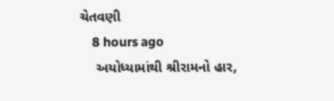ચેતવણી
    8 hours ago
    અયોધ્યામાંથી શ્રીરામનો હાર,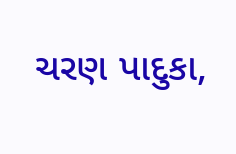ચરણ પાદુકા,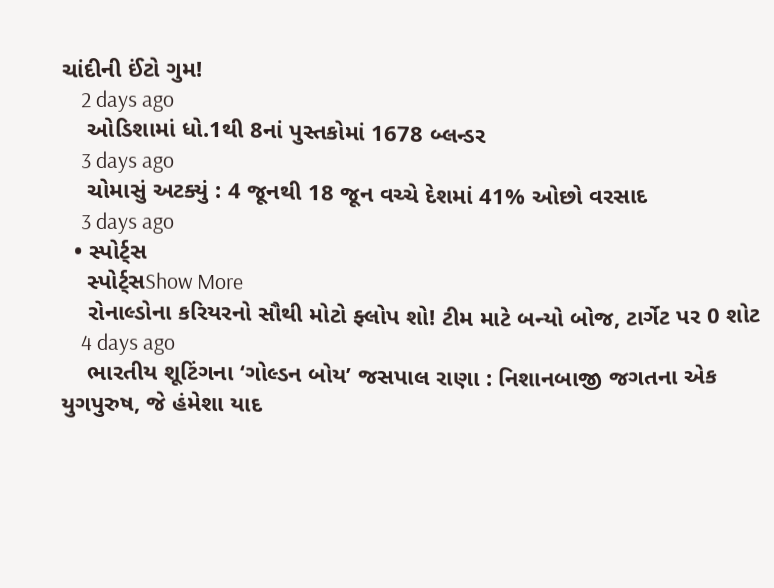ચાંદીની ઈંટો ગુમ!
    2 days ago
    ઓડિશામાં ધો.1થી 8નાં પુસ્તકોમાં 1678 બ્લન્ડર
    3 days ago
    ચોમાસું અટક્યું : 4 જૂનથી 18 જૂન વચ્ચે દેશમાં 41% ઓછો વરસાદ
    3 days ago
  • સ્પોર્ટ્સ
    સ્પોર્ટ્સShow More
    રોનાલ્ડોના કરિયરનો સૌથી મોટો ફ્લોપ શો! ટીમ માટે બન્યો બોજ, ટાર્ગેટ પર 0 શોટ
    4 days ago
    ભારતીય શૂટિંગના ‘ગોલ્ડન બોય’ જસપાલ રાણા : નિશાનબાજી જગતના એક યુગપુરુષ, જે હંમેશા યાદ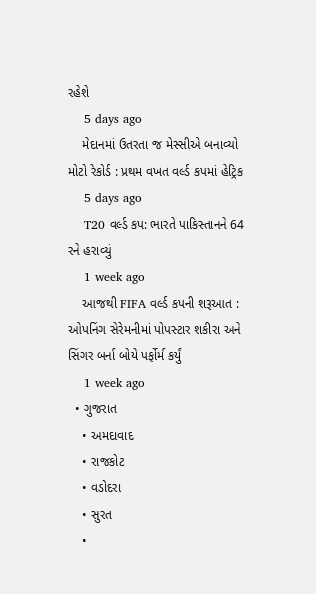રહેશે
    5 days ago
    મેદાનમાં ઉતરતા જ મેસ્સીએ બનાવ્યો મોટો રેકોર્ડ : પ્રથમ વખત વર્લ્ડ કપમાં હેટ્રિક
    5 days ago
    T20 વર્લ્ડ કપ: ભારતે પાકિસ્તાનને 64 રને હરાવ્યું
    1 week ago
    આજથી FIFA વર્લ્ડ કપની શરૂઆત : ઓપનિંગ સેરેમનીમાં પોપસ્ટાર શકીરા અને સિંગર બર્ના બોયે પર્ફોર્મ કર્યું
    1 week ago
  • ગુજરાત
    • અમદાવાદ
    • રાજકોટ
    • વડોદરા
    • સુરત
    •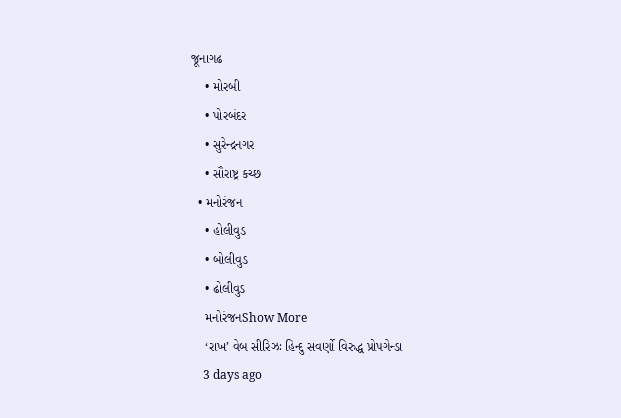જૂનાગઢ
    • મોરબી
    • પોરબંદર
    • સુરેન્દ્રનગર
    • સૌરાષ્ટ્ર કચ્છ
  • મનોરંજન
    • હોલીવુડ
    • બોલીવુડ
    • ઢોલીવુડ
    મનોરંજનShow More
    ‘રાખ’ વેબ સીરિઝઃ હિન્દુ સવર્ણો વિરુદ્ધ પ્રોપગેન્ડા
    3 days ago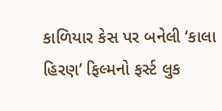કાળિયાર કેસ પર બનેલી ‘કાલા હિરણ’ ફિલ્મનો ફર્સ્ટ લુક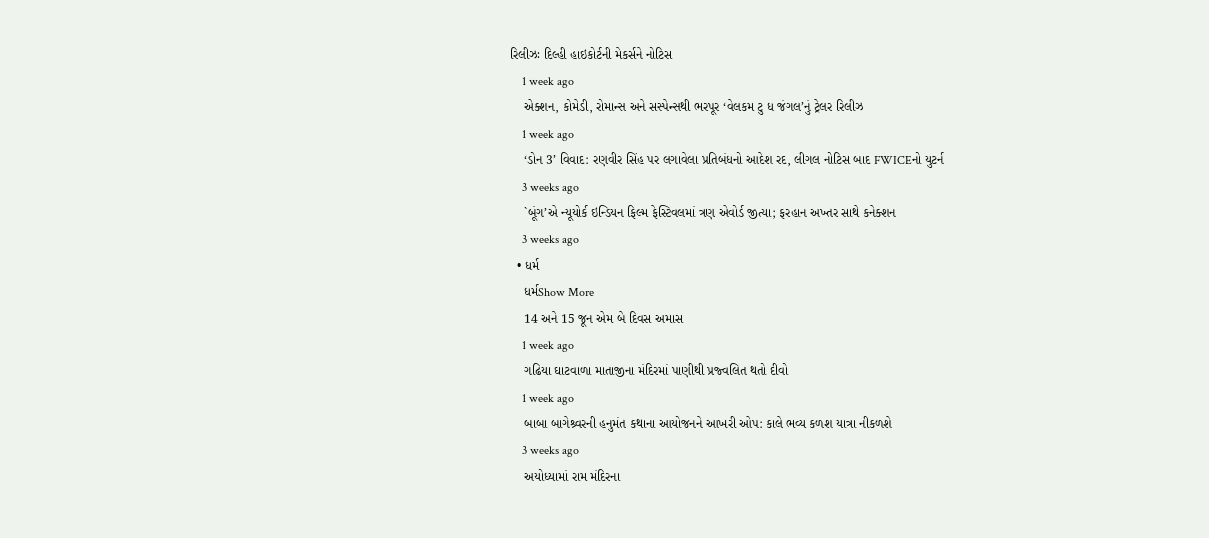રિલીઝઃ દિલ્હી હાઇકોર્ટની મેકર્સને નોટિસ
    1 week ago
    એક્શન, કોમેડી, રોમાન્સ અને સસ્પેન્સથી ભરપૂર ‘વેલકમ ટુ ધ જંગલ’નું ટ્રેલર રિલીઝ
    1 week ago
    ‘ડોન 3’ વિવાદ: રણવીર સિંહ પર લગાવેલા પ્રતિબંધનો આદેશ રદ, લીગલ નોટિસ બાદ FWICEનો યુટર્ન
    3 weeks ago
    `બૂંગ’એ ન્યૂયોર્ક ઇન્ડિયન ફિલ્મ ફેસ્ટિવલમાં ત્રણ એવોર્ડ જીત્યા; ફરહાન અખ્તર સાથે કનેક્શન
    3 weeks ago
  • ધર્મ
    ધર્મShow More
    14 અને 15 જૂન એમ બે દિવસ અમાસ
    1 week ago
    ગઢિયા ઘાટવાળા માતાજીના મંદિરમાં પાણીથી પ્રજ્વલિત થતો દીવો
    1 week ago
    બાબા બાગેશ્ર્વરની હનુમંત કથાના આયોજનને આખરી ઓપ: કાલે ભવ્ય કળશ યાત્રા નીકળશે
    3 weeks ago
    અયોધ્યામાં રામ મંદિરના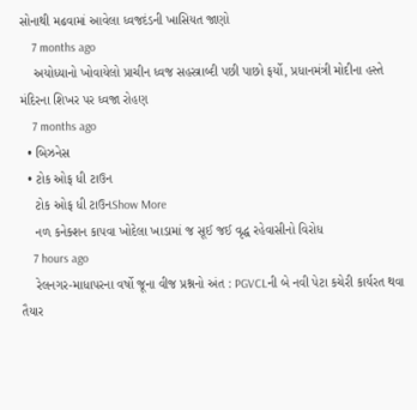સોનાથી મઢવામાં આવેલા ધ્વજદંડની ખાસિયત જાણો
    7 months ago
    અયોધ્યાનો ખોવાયેલો પ્રાચીન ધ્વજ સહસ્ત્રાબ્દી પછી પાછો ફર્યો, પ્રધાનમંત્રી મોદીના હસ્તે મંદિરના શિખર પર ધ્વજા રોહણ
    7 months ago
  • બિઝનેસ
  • ટોક ઓફ ધી ટાઉન
    ટોક ઓફ ધી ટાઉનShow More
    નળ કનેક્શન કાપવા ખોદેલા ખાડામાં જ સૂઈ જઈ વૃદ્ધ રહેવાસીનો વિરોધ
    7 hours ago
    રેલનગર-માધાપરના વર્ષો જૂના વીજ પ્રશ્નનો અંત : PGVCLની બે નવી પેટા કચેરી કાર્યરત થવા તૈયાર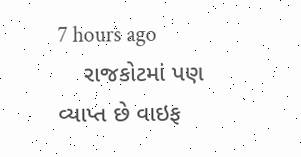7 hours ago
    રાજકોટમાં પણ વ્યાપ્ત છે વાઇફ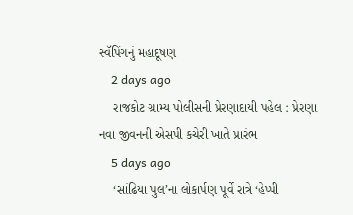સ્વૅપિંગનું મહાદૂષણ
    2 days ago
    રાજકોટ ગ્રામ્ય પોલીસની પ્રેરણાદાયી પહેલ : પ્રેરણા નવા જીવનની એસપી કચેરી ખાતે પ્રારંભ
    5 days ago
    ‘સાંઢિયા પુલ’ના લોકાર્પણ પૂર્વે રાત્રે ‘હેપ્પી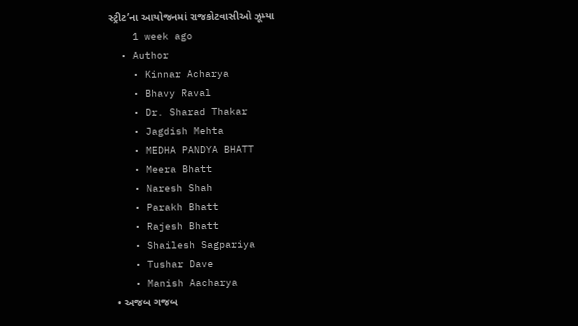સ્ટ્રીટ’ના આયોજનમાં રાજકોટવાસીઓ ઝૂમ્યા
    1 week ago
  • Author
    • Kinnar Acharya
    • Bhavy Raval
    • Dr. Sharad Thakar
    • Jagdish Mehta
    • MEDHA PANDYA BHATT
    • Meera Bhatt
    • Naresh Shah
    • Parakh Bhatt
    • Rajesh Bhatt
    • Shailesh Sagpariya
    • Tushar Dave
    • Manish Aacharya
  • અજબ ગજબ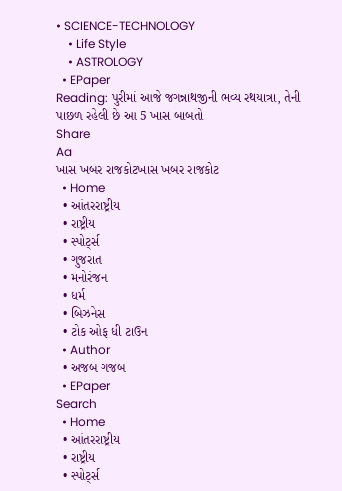• SCIENCE-TECHNOLOGY
    • Life Style
    • ASTROLOGY
  • EPaper
Reading: પુરીમાં આજે જગન્નાથજીની ભવ્ય રથયાત્રા, તેની પાછળ રહેલી છે આ 5 ખાસ બાબતો
Share
Aa
ખાસ ખબર રાજકોટખાસ ખબર રાજકોટ
  • Home
  • આંતરરાષ્ટ્રીય
  • રાષ્ટ્રીય
  • સ્પોર્ટ્સ
  • ગુજરાત
  • મનોરંજન
  • ધર્મ
  • બિઝનેસ
  • ટોક ઓફ ધી ટાઉન
  • Author
  • અજબ ગજબ
  • EPaper
Search
  • Home
  • આંતરરાષ્ટ્રીય
  • રાષ્ટ્રીય
  • સ્પોર્ટ્સ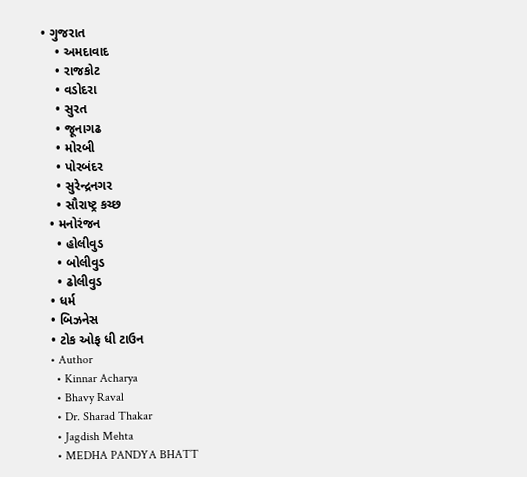• ગુજરાત
    • અમદાવાદ
    • રાજકોટ
    • વડોદરા
    • સુરત
    • જૂનાગઢ
    • મોરબી
    • પોરબંદર
    • સુરેન્દ્રનગર
    • સૌરાષ્ટ્ર કચ્છ
  • મનોરંજન
    • હોલીવુડ
    • બોલીવુડ
    • ઢોલીવુડ
  • ધર્મ
  • બિઝનેસ
  • ટોક ઓફ ધી ટાઉન
  • Author
    • Kinnar Acharya
    • Bhavy Raval
    • Dr. Sharad Thakar
    • Jagdish Mehta
    • MEDHA PANDYA BHATT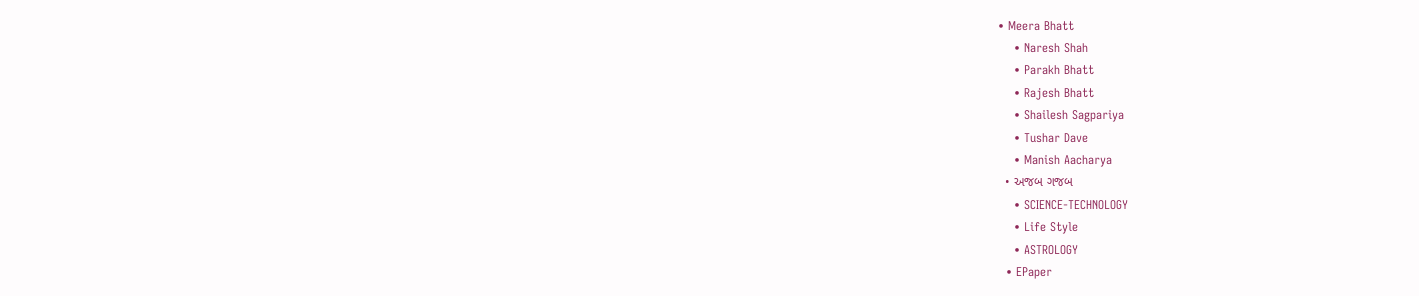• Meera Bhatt
    • Naresh Shah
    • Parakh Bhatt
    • Rajesh Bhatt
    • Shailesh Sagpariya
    • Tushar Dave
    • Manish Aacharya
  • અજબ ગજબ
    • SCIENCE-TECHNOLOGY
    • Life Style
    • ASTROLOGY
  • EPaper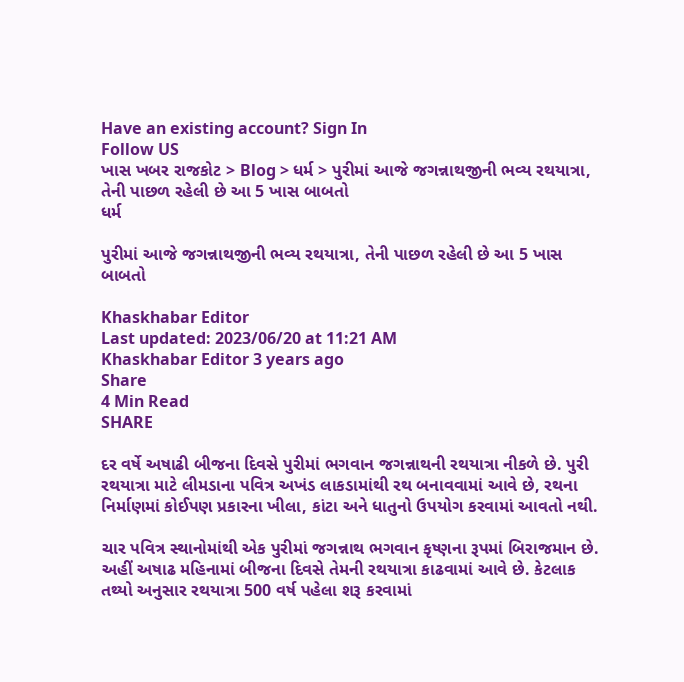Have an existing account? Sign In
Follow US
ખાસ ખબર રાજકોટ > Blog > ધર્મ > પુરીમાં આજે જગન્નાથજીની ભવ્ય રથયાત્રા, તેની પાછળ રહેલી છે આ 5 ખાસ બાબતો
ધર્મ

પુરીમાં આજે જગન્નાથજીની ભવ્ય રથયાત્રા, તેની પાછળ રહેલી છે આ 5 ખાસ બાબતો

Khaskhabar Editor
Last updated: 2023/06/20 at 11:21 AM
Khaskhabar Editor 3 years ago
Share
4 Min Read
SHARE

દર વર્ષે અષાઢી બીજના દિવસે પુરીમાં ભગવાન જગન્નાથની રથયાત્રા નીકળે છે. પુરી રથયાત્રા માટે લીમડાના પવિત્ર અખંડ લાકડામાંથી રથ બનાવવામાં આવે છે, રથના નિર્માણમાં કોઈપણ પ્રકારના ખીલા, કાંટા અને ધાતુનો ઉપયોગ કરવામાં આવતો નથી.

ચાર પવિત્ર સ્થાનોમાંથી એક પુરીમાં જગન્નાથ ભગવાન કૃષ્ણના રૂપમાં બિરાજમાન છે. અહીં અષાઢ મહિનામાં બીજના દિવસે તેમની રથયાત્રા કાઢવામાં આવે છે. કેટલાક તથ્યો અનુસાર રથયાત્રા 500 વર્ષ પહેલા શરૂ કરવામાં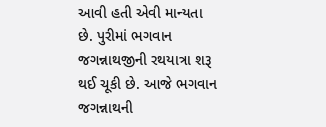આવી હતી એવી માન્યતા છે. પુરીમાં ભગવાન જગન્નાથજીની રથયાત્રા શરૂ થઈ ચૂકી છે. આજે ભગવાન જગન્નાથની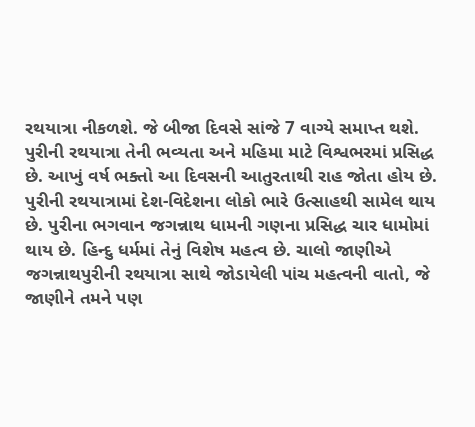રથયાત્રા નીકળશે. જે બીજા દિવસે સાંજે 7 વાગ્યે સમાપ્ત થશે. પુરીની રથયાત્રા તેની ભવ્યતા અને મહિમા માટે વિશ્વભરમાં પ્રસિદ્ધ છે. આખું વર્ષ ભક્તો આ દિવસની આતુરતાથી રાહ જોતા હોય છે. પુરીની રથયાત્રામાં દેશ-વિદેશના લોકો ભારે ઉત્સાહથી સામેલ થાય છે. પુરીના ભગવાન જગન્નાથ ધામની ગણના પ્રસિદ્ધ ચાર ધામોમાં થાય છે. હિન્દુ ધર્મમાં તેનું વિશેષ મહત્વ છે. ચાલો જાણીએ જગન્નાથપુરીની રથયાત્રા સાથે જોડાયેલી પાંચ મહત્વની વાતો, જે જાણીને તમને પણ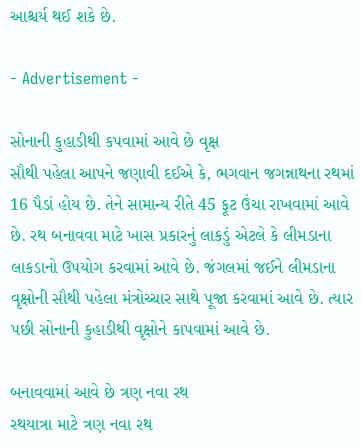આશ્ચર્ય થઈ શકે છે.

- Advertisement -

સોનાની કુહાડીથી કપવામાં આવે છે વૃક્ષ
સૌથી પહેલા આપને જણાવી દઈએ કે, ભગવાન જગન્નાથના રથમાં 16 પૈડાં હોય છે. તેને સામાન્ય રીતે 45 ફૂટ ઉંચા રાખવામાં આવે છે. રથ બનાવવા માટે ખાસ પ્રકારનું લાકડું એટલે કે લીમડાના લાકડાનો ઉપયોગ કરવામાં આવે છે. જંગલમાં જઈને લીમડાના વૃક્ષોની સૌથી પહેલા મંત્રોચ્ચાર સાથે પૂજા કરવામાં આવે છે. ત્યાર પછી સોનાની કુહાડીથી વૃક્ષોને કાપવામાં આવે છે.

બનાવવામાં આવે છે ત્રણ નવા રથ
રથયાત્રા માટે ત્રણ નવા રથ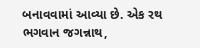બનાવવામાં આવ્યા છે. એક રથ ભગવાન જગન્નાથ,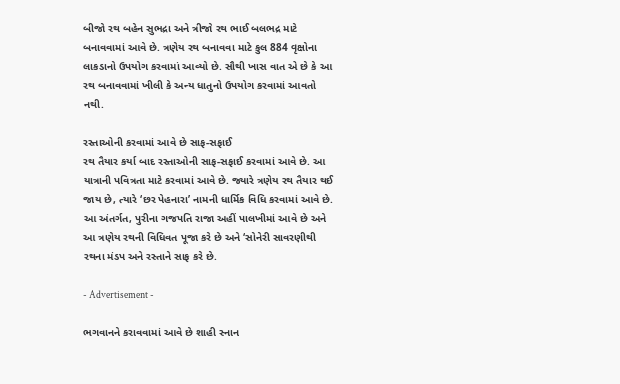બીજો રથ બહેન સુભદ્રા અને ત્રીજો રથ ભાઈ બલભદ્ર માટે બનાવવામાં આવે છે. ત્રણેય રથ બનાવવા માટે કુલ 884 વૃક્ષોના લાકડાનો ઉપયોગ કરવામાં આવ્યો છે. સૌથી ખાસ વાત એ છે કે આ રથ બનાવવામાં ખીલી કે અન્ય ધાતુનો ઉપયોગ કરવામાં આવતો નથી.

રસ્તાઓની કરવામાં આવે છે સાફ-સફાઈ
રથ તૈયાર કર્યા બાદ રસ્તાઓની સાફ-સફાઈ કરવામાં આવે છે. આ યાત્રાની પવિત્રતા માટે કરવામાં આવે છે. જ્યારે ત્રણેય રથ તૈયાર થઈ જાય છે, ત્યારે ‘છર પેહનારા’ નામની ધાર્મિક વિધિ કરવામાં આવે છે. આ અંતર્ગત, પુરીના ગજપતિ રાજા અહીં પાલખીમાં આવે છે અને આ ત્રણેય રથની વિધિવત પૂજા કરે છે અને ‘સોનેરી સાવરણીથી રથના મંડપ અને રસ્તાને સાફ કરે છે.

- Advertisement -

ભગવાનને કરાવવામાં આવે છે શાહી સ્નાન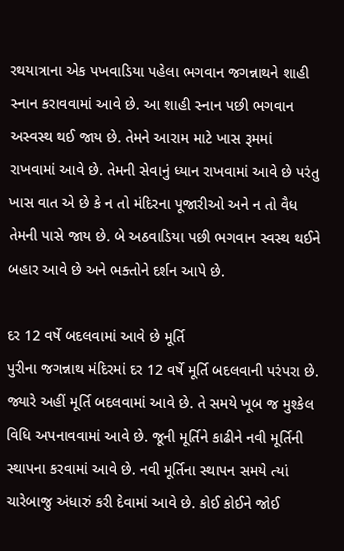રથયાત્રાના એક પખવાડિયા પહેલા ભગવાન જગન્નાથને શાહી સ્નાન કરાવવામાં આવે છે. આ શાહી સ્નાન પછી ભગવાન અસ્વસ્થ થઈ જાય છે. તેમને આરામ માટે ખાસ રૂમમાં રાખવામાં આવે છે. તેમની સેવાનું ધ્યાન રાખવામાં આવે છે પરંતુ ખાસ વાત એ છે કે ન તો મંદિરના પૂજારીઓ અને ન તો વૈધ તેમની પાસે જાય છે. બે અઠવાડિયા પછી ભગવાન સ્વસ્થ થઈને બહાર આવે છે અને ભક્તોને દર્શન આપે છે.

દર 12 વર્ષે બદલવામાં આવે છે મૂર્તિ
પુરીના જગન્નાથ મંદિરમાં દર 12 વર્ષે મૂર્તિ બદલવાની પરંપરા છે. જ્યારે અહીં મૂર્તિ બદલવામાં આવે છે. તે સમયે ખૂબ જ મુશ્કેલ વિધિ અપનાવવામાં આવે છે. જૂની મૂર્તિને કાઢીને નવી મૂર્તિની સ્થાપના કરવામાં આવે છે. નવી મૂર્તિના સ્થાપન સમયે ત્યાં ચારેબાજુ અંધારું કરી દેવામાં આવે છે. કોઈ કોઈને જોઈ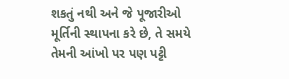શકતું નથી અને જે પૂજારીઓ મૂર્તિની સ્થાપના કરે છે, તે સમયે તેમની આંખો પર પણ પટ્ટી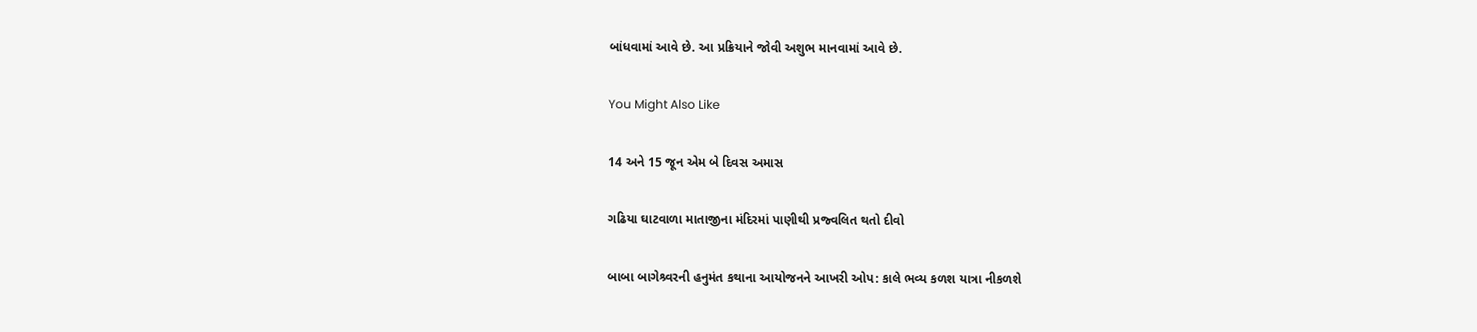બાંધવામાં આવે છે. આ પ્રક્રિયાને જોવી અશુભ માનવામાં આવે છે.

You Might Also Like

14 અને 15 જૂન એમ બે દિવસ અમાસ

ગઢિયા ઘાટવાળા માતાજીના મંદિરમાં પાણીથી પ્રજ્વલિત થતો દીવો

બાબા બાગેશ્ર્વરની હનુમંત કથાના આયોજનને આખરી ઓપ: કાલે ભવ્ય કળશ યાત્રા નીકળશે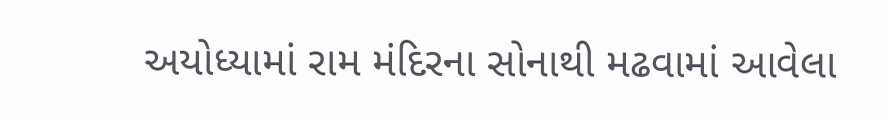અયોધ્યામાં રામ મંદિરના સોનાથી મઢવામાં આવેલા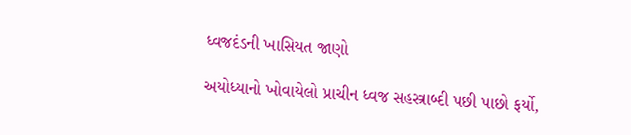ધ્વજદંડની ખાસિયત જાણો

અયોધ્યાનો ખોવાયેલો પ્રાચીન ધ્વજ સહસ્ત્રાબ્દી પછી પાછો ફર્યો,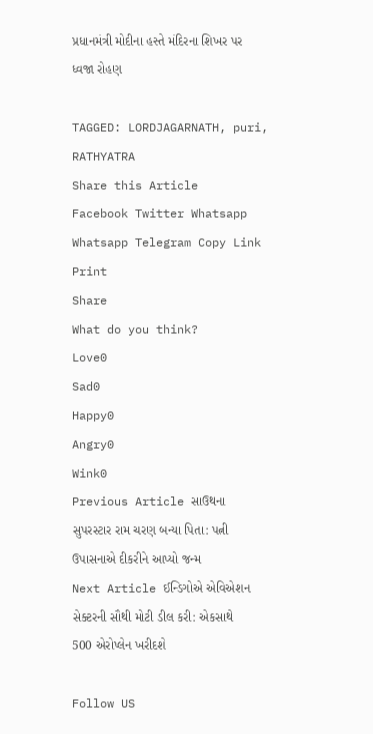પ્રધાનમંત્રી મોદીના હસ્તે મંદિરના શિખર પર ધ્વજા રોહણ

TAGGED: LORDJAGARNATH, puri, RATHYATRA
Share this Article
Facebook Twitter Whatsapp Whatsapp Telegram Copy Link Print
Share
What do you think?
Love0
Sad0
Happy0
Angry0
Wink0
Previous Article સાઉથના સુપરસ્ટાર રામ ચરણ બન્યા પિતા: પત્ની ઉપાસનાએ દીકરીને આપ્યો જન્મ
Next Article ઈન્ડિગોએ એવિએશન સેક્ટરની સૌથી મોટી ડીલ કરી: એકસાથે 500 એરોપ્લેન ખરીદશે

Follow US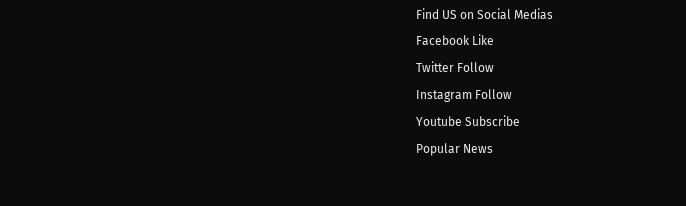Find US on Social Medias
Facebook Like
Twitter Follow
Instagram Follow
Youtube Subscribe
Popular News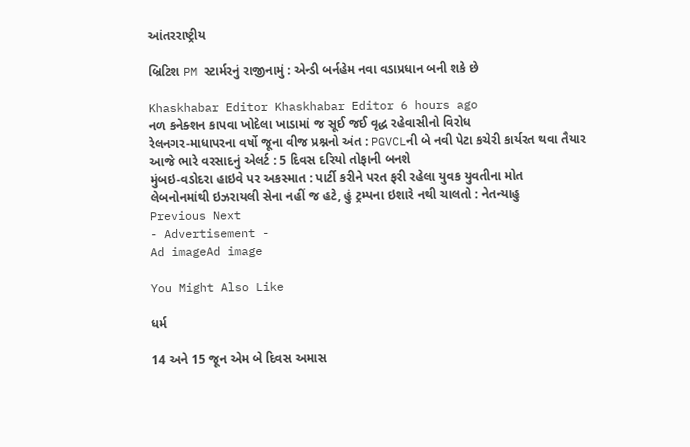આંતરરાષ્ટ્રીય

બ્રિટિશ PM સ્ટાર્મરનું રાજીનામું : એન્ડી બર્નહેમ નવા વડાપ્રધાન બની શકે છે

Khaskhabar Editor Khaskhabar Editor 6 hours ago
નળ કનેક્શન કાપવા ખોદેલા ખાડામાં જ સૂઈ જઈ વૃદ્ધ રહેવાસીનો વિરોધ
રેલનગર-માધાપરના વર્ષો જૂના વીજ પ્રશ્નનો અંત : PGVCLની બે નવી પેટા કચેરી કાર્યરત થવા તૈયાર
આજે ભારે વરસાદનું એલર્ટ : 5 દિવસ દરિયો તોફાની બનશે
મુંબઇ-વડોદરા હાઇવે પર અકસ્માત : પાર્ટી કરીને પરત ફરી રહેલા યુવક યુવતીના મોત
લેબનોનમાંથી ઇઝરાયલી સેના નહીં જ હટે, હું ટ્રમ્પના ઇશારે નથી ચાલતો : નેતન્યાહુ
Previous Next
- Advertisement -
Ad imageAd image

You Might Also Like

ધર્મ

14 અને 15 જૂન એમ બે દિવસ અમાસ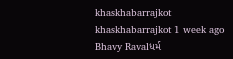khaskhabarrajkot khaskhabarrajkot 1 week ago
Bhavy Ravalધર્મ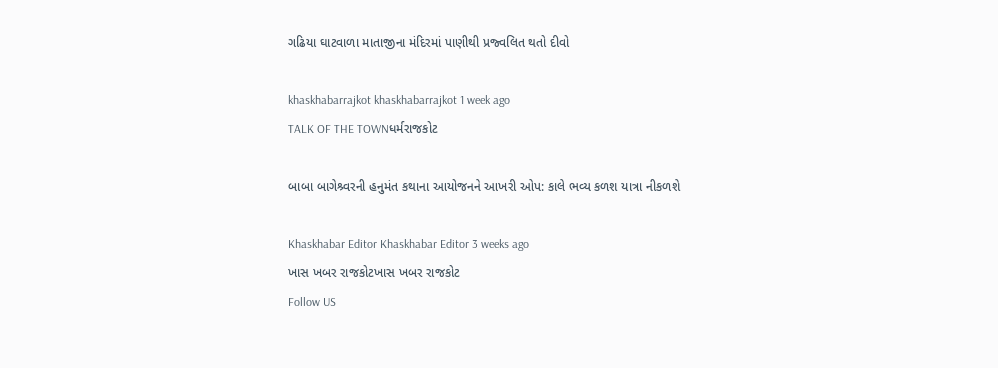ગઢિયા ઘાટવાળા માતાજીના મંદિરમાં પાણીથી પ્રજ્વલિત થતો દીવો

khaskhabarrajkot khaskhabarrajkot 1 week ago
TALK OF THE TOWNધર્મરાજકોટ

બાબા બાગેશ્ર્વરની હનુમંત કથાના આયોજનને આખરી ઓપ: કાલે ભવ્ય કળશ યાત્રા નીકળશે

Khaskhabar Editor Khaskhabar Editor 3 weeks ago
ખાસ ખબર રાજકોટખાસ ખબર રાજકોટ
Follow US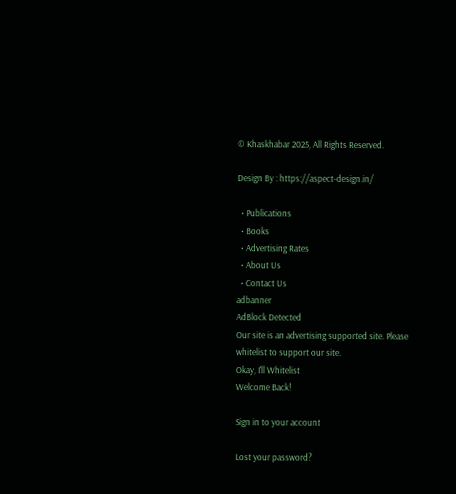© Khaskhabar 2025, All Rights Reserved.

Design By : https://aspect-design.in/

  • Publications
  • Books
  • Advertising Rates
  • About Us
  • Contact Us
adbanner
AdBlock Detected
Our site is an advertising supported site. Please whitelist to support our site.
Okay, I'll Whitelist
Welcome Back!

Sign in to your account

Lost your password?